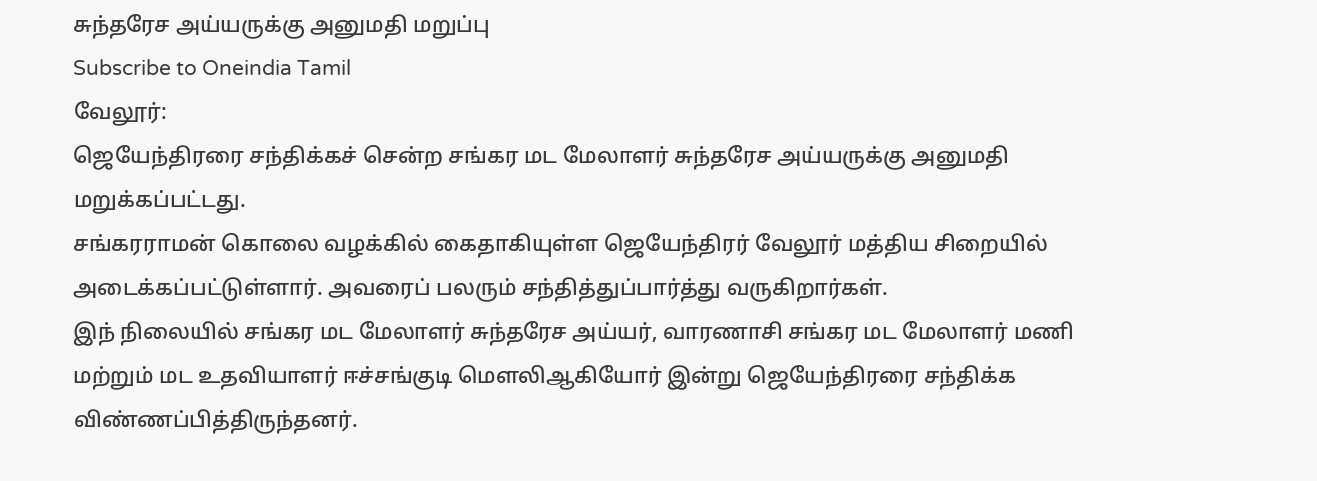சுந்தரேச அய்யருக்கு அனுமதி மறுப்பு
Subscribe to Oneindia Tamil
வேலூர்:
ஜெயேந்திரரை சந்திக்கச் சென்ற சங்கர மட மேலாளர் சுந்தரேச அய்யருக்கு அனுமதி மறுக்கப்பட்டது.
சங்கரராமன் கொலை வழக்கில் கைதாகியுள்ள ஜெயேந்திரர் வேலூர் மத்திய சிறையில் அடைக்கப்பட்டுள்ளார். அவரைப் பலரும் சந்தித்துப்பார்த்து வருகிறார்கள்.
இந் நிலையில் சங்கர மட மேலாளர் சுந்தரேச அய்யர், வாரணாசி சங்கர மட மேலாளர் மணி மற்றும் மட உதவியாளர் ஈச்சங்குடி மெளலிஆகியோர் இன்று ஜெயேந்திரரை சந்திக்க விண்ணப்பித்திருந்தனர்.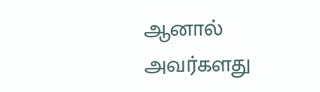ஆனால் அவர்களது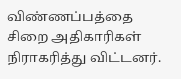விண்ணப்பத்தை சிறை அதிகாரிகள் நிராகரித்து விட்டனர்.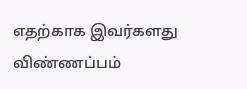எதற்காக இவர்களது விண்ணப்பம்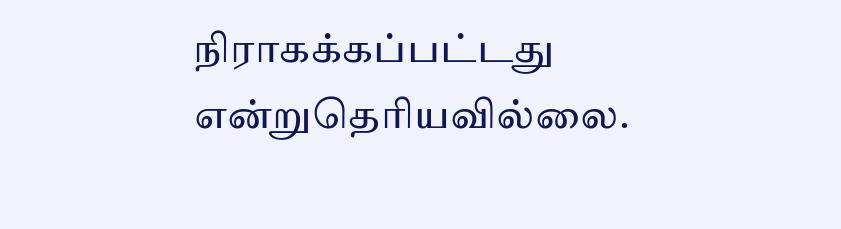நிராகக்கப்பட்டது என்றுதெரியவில்லை.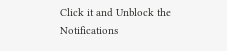Click it and Unblock the Notifications